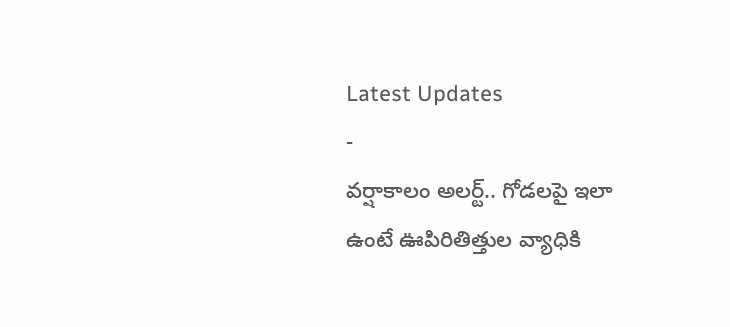Latest Updates
-
వర్షాకాలం అలర్ట్.. గోడలపై ఇలా ఉంటే ఊపిరితిత్తుల వ్యాధికి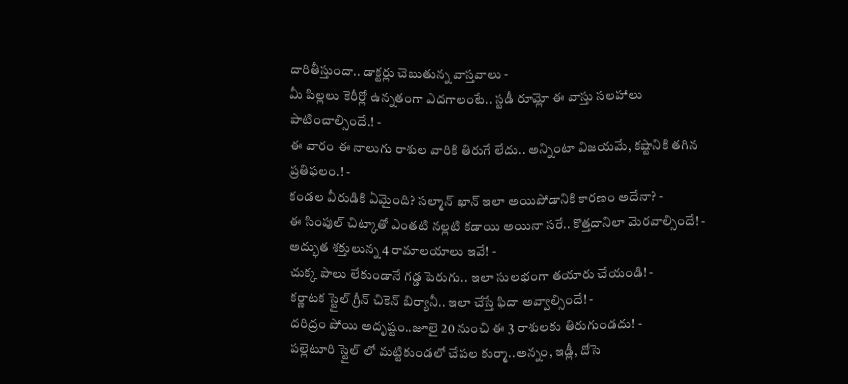దారితీస్తుందా.. డాక్టర్లు చెబుతున్న వాస్తవాలు -
మీ పిల్లలు కెరీర్లో ఉన్నతంగా ఎదగాలంటే.. స్టడీ రూమ్లో ఈ వాస్తు సలహాలు పాటించాల్సిందే.! -
ఈ వారం ఈ నాలుగు రాశుల వారికి తిరుగే లేదు.. అన్నింటా విజయమే, కష్టానికి తగిన ప్రతిఫలం.! -
కండల వీరుడికి ఏమైంది? సల్మాన్ ఖాన్ ఇలా అయిపోడానికి కారణం అదేనా? -
ఈ సింపుల్ చిట్కాతో ఎంతటి నల్లటి కడాయి అయినా సరే.. కొత్తదానిలా మెరవాల్సిందే! -
అద్భుత శక్తులున్న 4 రామాలయాలు ఇవే! -
చుక్క పాలు లేకుండానే గడ్డ పెరుగు.. ఇలా సులభంగా తయారు చేయండి! -
కర్ణాటక స్టైల్ గ్రీన్ చికెన్ బిర్యానీ.. ఇలా చేస్తే ఫిదా అవ్వాల్సిందే! -
దరిద్రం పోయి అదృష్టం..జూలై 20 నుంచి ఈ 3 రాశులకు తిరుగుండదు! -
పల్లెటూరి స్టైల్ లో మట్టికుండలో చేపల కుర్మా..అన్నం, ఇడ్లీ, దోసె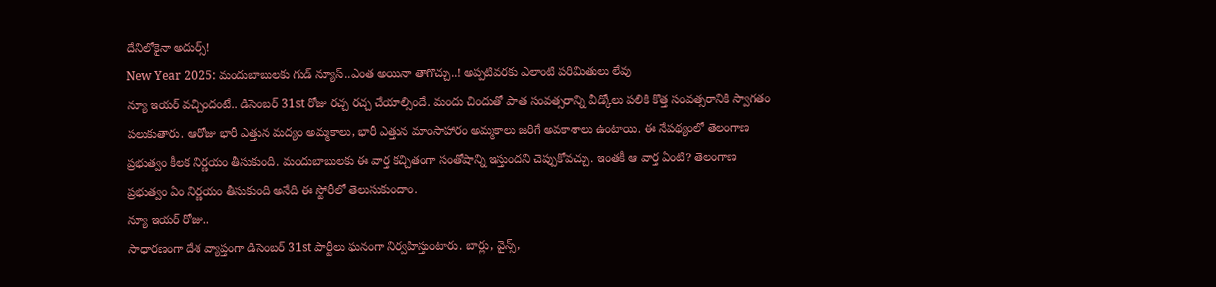దేనిలోకైనా అదుర్స్!
New Year 2025: మందుబాబులకు గుడ్ న్యూస్..ఎంత అయినా తాగొచ్చు..! అప్పటివరకు ఎలాంటి పరిమితులు లేవు
న్యూ ఇయర్ వచ్చిందంటే.. డిసెంబర్ 31st రోజు రచ్చ రచ్చ చేయాల్సిందే. మందు చిందుతో పాత సంవత్సరాన్ని వీడ్కోలు పలికి కొత్త సంవత్సరానికి స్వాగతం పలుకుతారు. ఆరోజు భారీ ఎత్తున మద్యం అమ్మకాలు, భారీ ఎత్తున మాంసాహారం అమ్మకాలు జరిగే అవకాశాలు ఉంటాయి. ఈ నేపథ్యంలో తెలంగాణ ప్రభుత్వం కీలక నిర్ణయం తీసుకుంది. మందుబాబులకు ఈ వార్త కచ్చితంగా సంతోషాన్ని ఇస్తుందని చెప్పుకోవచ్చు. ఇంతకీ ఆ వార్త ఏంటి? తెలంగాణ ప్రభుత్వం ఏం నిర్ణయం తీసుకుంది అనేది ఈ స్టోరీలో తెలుసుకుందాం.
న్యూ ఇయర్ రోజు..
సాధారణంగా దేశ వ్యాప్తంగా డిసెంబర్ 31st పార్టీలు ఘనంగా నిర్వహిస్తుంటారు. బార్లు, వైన్స్,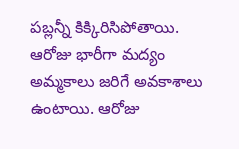పబ్లన్నీ కిక్కిరిసిపోతాయి. ఆరోజు భారీగా మద్యం అమ్మకాలు జరిగే అవకాశాలు ఉంటాయి. ఆరోజు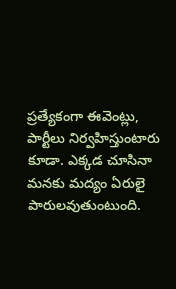ప్రత్యేకంగా ఈవెంట్లు, పార్టీలు నిర్వహిస్తుంటారు కూడా. ఎక్కడ చూసినా మనకు మద్యం ఏరులై పారులవుతుంటుంది.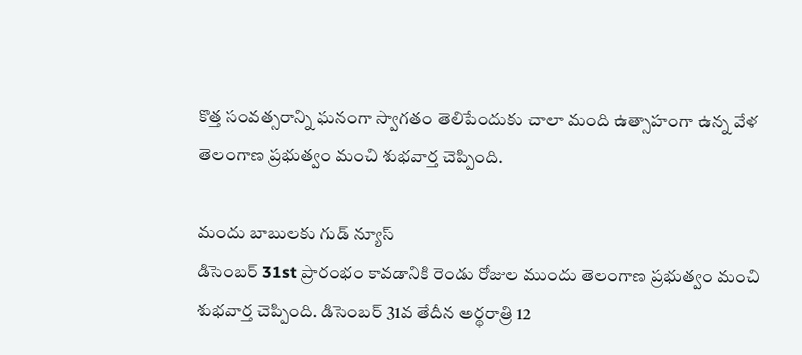కొత్త సంవత్సరాన్ని ఘనంగా స్వాగతం తెలిపేందుకు చాలా మంది ఉత్సాహంగా ఉన్న వేళ తెలంగాణ ప్రభుత్వం మంచి శుభవార్త చెప్పింది.

మందు బాబులకు గుడ్ న్యూస్
డిసెంబర్ 31st ప్రారంభం కావడానికి రెండు రోజుల ముందు తెలంగాణ ప్రభుత్వం మంచి శుభవార్త చెప్పింది. డిసెంబర్ 31వ తేదీన అర్థరాత్రి 12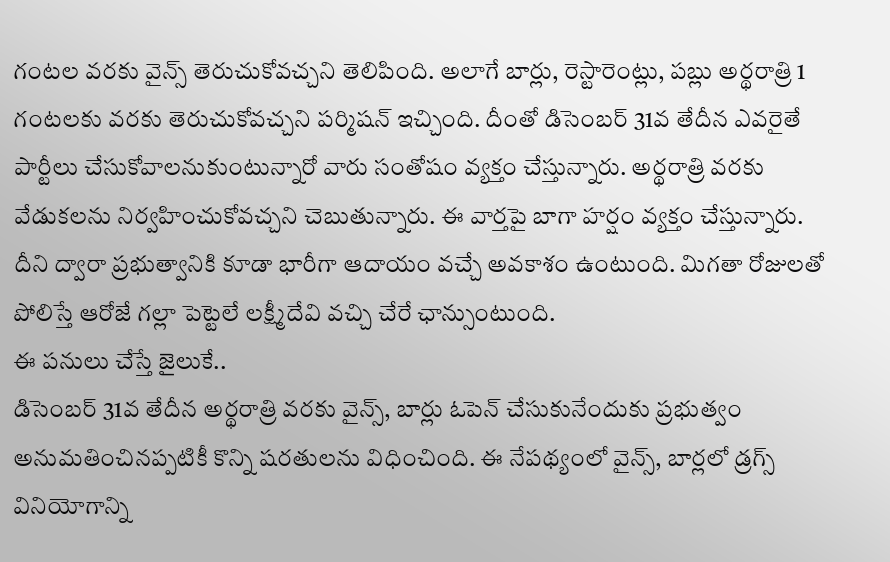గంటల వరకు వైన్స్ తెరుచుకోవచ్చని తెలిపింది. అలాగే బార్లు, రెస్టారెంట్లు, పబ్లు అర్థరాత్రి 1 గంటలకు వరకు తెరుచుకోవచ్చని పర్మిషన్ ఇచ్చింది. దీంతో డిసెంబర్ 31వ తేదీన ఎవరైతే పార్టీలు చేసుకోవాలనుకుంటున్నారో వారు సంతోషం వ్యక్తం చేస్తున్నారు. అర్థరాత్రి వరకు వేడుకలను నిర్వహించుకోవచ్చని చెబుతున్నారు. ఈ వార్తపై బాగా హర్షం వ్యక్తం చేస్తున్నారు. దీని ద్వారా ప్రభుత్వానికి కూడా భారీగా ఆదాయం వచ్చే అవకాశం ఉంటుంది. మిగతా రోజులతో పోలిస్తే ఆరోజే గల్లా పెట్టెలే లక్ష్మీదేవి వచ్చి చేరే ఛాన్సుంటుంది.
ఈ పనులు చేస్తే జైలుకే..
డిసెంబర్ 31వ తేదీన అర్థరాత్రి వరకు వైన్స్, బార్లు ఓపెన్ చేసుకునేందుకు ప్రభుత్వం అనుమతించినప్పటికీ కొన్ని షరతులను విధించింది. ఈ నేపథ్యంలో వైన్స్, బార్లలో డ్రగ్స్ వినియోగాన్ని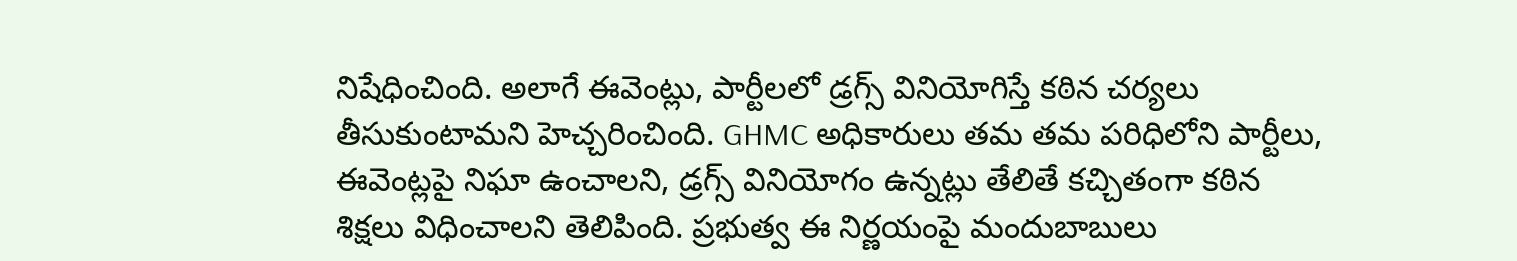నిషేధించింది. అలాగే ఈవెంట్లు, పార్టీలలో డ్రగ్స్ వినియోగిస్తే కఠిన చర్యలు తీసుకుంటామని హెచ్చరించింది. GHMC అధికారులు తమ తమ పరిధిలోని పార్టీలు, ఈవెంట్లపై నిఘా ఉంచాలని, డ్రగ్స్ వినియోగం ఉన్నట్లు తేలితే కచ్చితంగా కఠిన శిక్షలు విధించాలని తెలిపింది. ప్రభుత్వ ఈ నిర్ణయంపై మందుబాబులు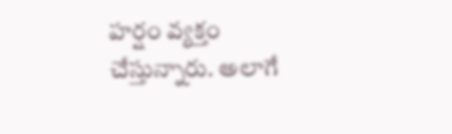హర్షం వ్యక్తం చేస్తున్నారు. అలాగే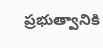ప్రభుత్వానికి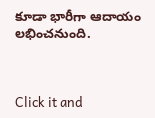కూడా భారీగా ఆదాయం లభించనుంది.



Click it and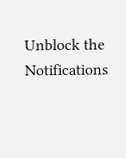Unblock the Notifications